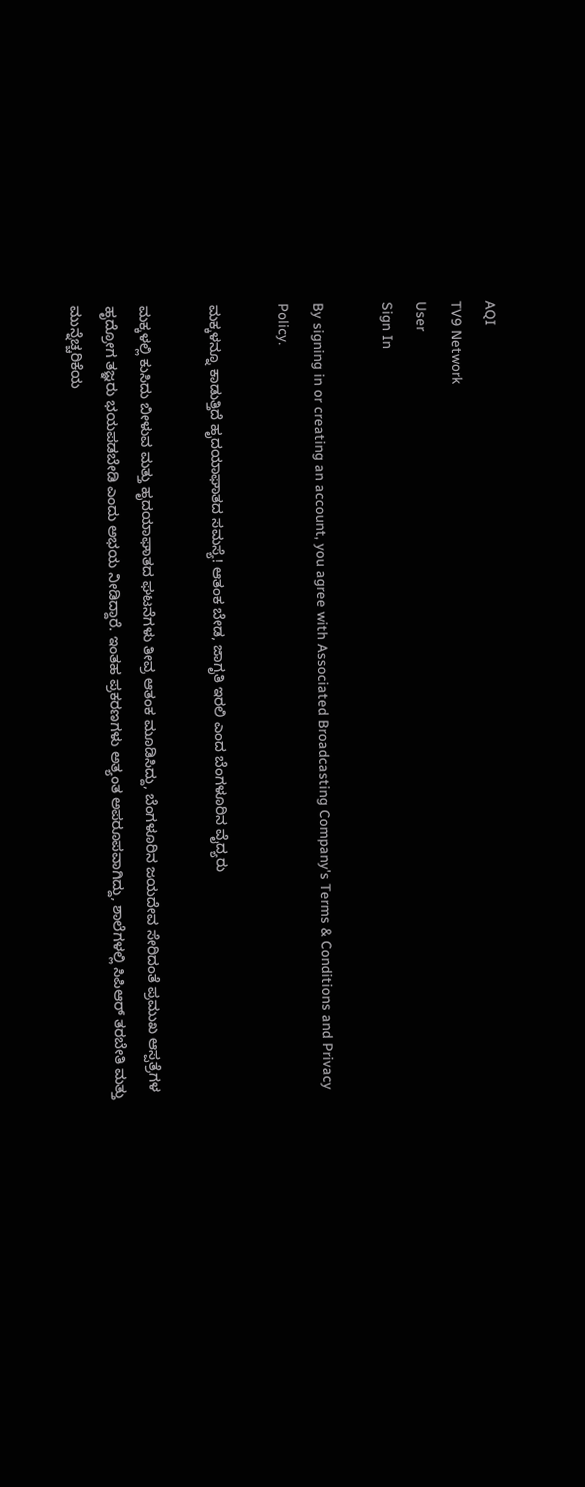AQI
TV9 Network
User
Sign In

By signing in or creating an account, you agree with Associated Broadcasting Company's Terms & Conditions and Privacy Policy.

ಮಕ್ಕಳನ್ನೂ ಕಾಡುತ್ತಿದೆ ಹೃದಯಾಘಾತದ ಸಮಸ್ಯೆ! ಆತಂಕ ಬೇಡ, ಜಾಗೃತಿ ಇರಲಿ ಎಂದ ಬೆಂಗಳೂರಿನ ವೈದ್ಯರು

ಮಕ್ಕಳಲ್ಲಿ ಕುಸಿದು ಬೀಳುವ ಮತ್ತು ಹೃದಯಾಘಾತದ ಘಟನೆಗಳು ತೀವ್ರ ಆತಂಕ ಮೂಡಿಸಿದ್ದು, ಬೆಂಗಳೂರಿನ ಜಯದೇವ ಸೇರಿದಂತೆ ಪ್ರಮುಖ ಆಸ್ಪತ್ರೆಗಳ ಹೃದ್ರೋಗ ತಜ್ಞರು ಭಯಪಡಬೇಡಿ ಎಂದು ಅಭಯ ನೀಡಿದ್ದಾರೆ. ಇಂತಹ ಪ್ರಕರಣಗಳು ಅತ್ಯಂತ ಅಪರೂಪವಾಗಿದ್ದು, ಶಾಲೆಗಳಲ್ಲಿ ಸಿಪಿಆರ್ ತರಬೇತಿ ಮತ್ತು ಮುನ್ನೆಚ್ಚರಿಕೆಯ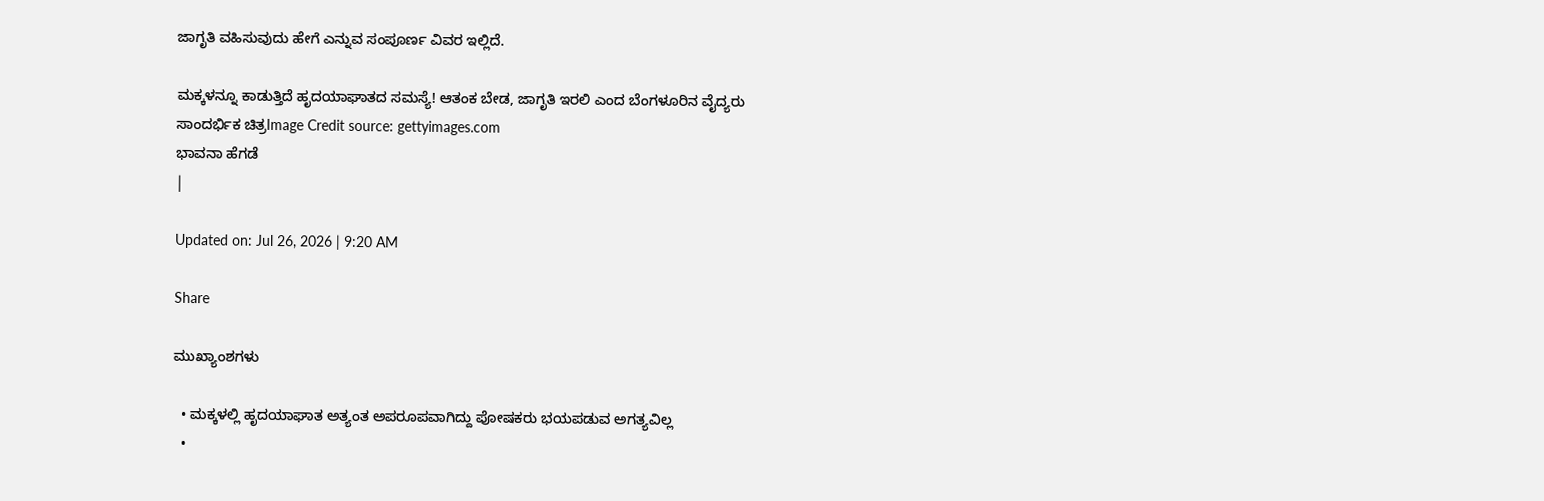ಜಾಗೃತಿ ವಹಿಸುವುದು ಹೇಗೆ ಎನ್ನುವ ಸಂಪೂರ್ಣ ವಿವರ ಇಲ್ಲಿದೆ.

ಮಕ್ಕಳನ್ನೂ ಕಾಡುತ್ತಿದೆ ಹೃದಯಾಘಾತದ ಸಮಸ್ಯೆ! ಆತಂಕ ಬೇಡ, ಜಾಗೃತಿ ಇರಲಿ ಎಂದ ಬೆಂಗಳೂರಿನ ವೈದ್ಯರು
ಸಾಂದರ್ಭಿಕ ಚಿತ್ರImage Credit source: gettyimages.com
ಭಾವನಾ ಹೆಗಡೆ
|

Updated on: Jul 26, 2026 | 9:20 AM

Share

ಮುಖ್ಯಾಂಶಗಳು

  • ಮಕ್ಕಳಲ್ಲಿ ಹೃದಯಾಘಾತ ಅತ್ಯಂತ ಅಪರೂಪವಾಗಿದ್ದು ಪೋಷಕರು ಭಯಪಡುವ ಅಗತ್ಯವಿಲ್ಲ
  •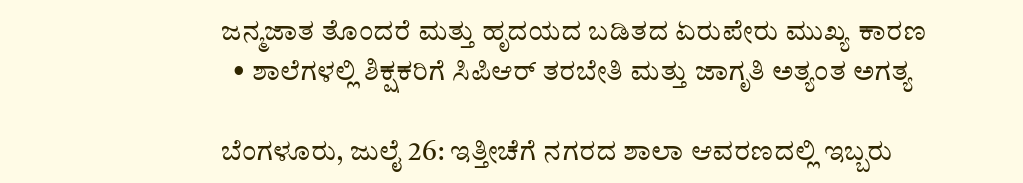ಜನ್ಮಜಾತ ತೊಂದರೆ ಮತ್ತು ಹೃದಯದ ಬಡಿತದ ಏರುಪೇರು ಮುಖ್ಯ ಕಾರಣ
  • ಶಾಲೆಗಳಲ್ಲಿ ಶಿಕ್ಷಕರಿಗೆ ಸಿಪಿಆರ್ ತರಬೇತಿ ಮತ್ತು ಜಾಗೃತಿ ಅತ್ಯಂತ ಅಗತ್ಯ

ಬೆಂಗಳೂರು, ಜುಲೈ 26: ಇತ್ತೀಚೆಗೆ ನಗರದ ಶಾಲಾ ಆವರಣದಲ್ಲಿ ಇಬ್ಬರು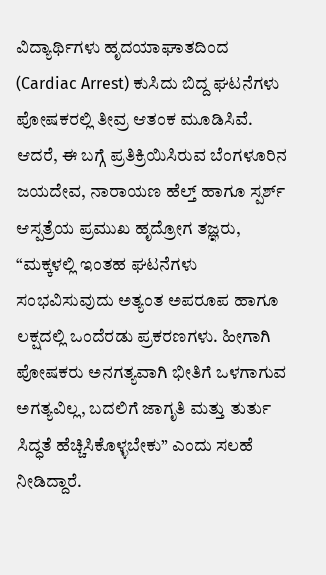ವಿದ್ಯಾರ್ಥಿಗಳು ಹೃದಯಾಘಾತದಿಂದ (Cardiac Arrest) ಕುಸಿದು ಬಿದ್ದ ಘಟನೆಗಳು ಪೋಷಕರಲ್ಲಿ ತೀವ್ರ ಆತಂಕ ಮೂಡಿಸಿವೆ. ಆದರೆ, ಈ ಬಗ್ಗೆ ಪ್ರತಿಕ್ರಿಯಿಸಿರುವ ಬೆಂಗಳೂರಿನ ಜಯದೇವ, ನಾರಾಯಣ ಹೆಲ್ತ್ ಹಾಗೂ ಸ್ಪರ್ಶ್ ಆಸ್ಪತ್ರೆಯ ಪ್ರಮುಖ ಹೃದ್ರೋಗ ತಜ್ಞರು, “ಮಕ್ಕಳಲ್ಲಿ ಇಂತಹ ಘಟನೆಗಳು ಸಂಭವಿಸುವುದು ಅತ್ಯಂತ ಅಪರೂಪ ಹಾಗೂ ಲಕ್ಷದಲ್ಲಿ ಒಂದೆರಡು ಪ್ರಕರಣಗಳು. ಹೀಗಾಗಿ ಪೋಷಕರು ಅನಗತ್ಯವಾಗಿ ಭೀತಿಗೆ ಒಳಗಾಗುವ ಅಗತ್ಯವಿಲ್ಲ, ಬದಲಿಗೆ ಜಾಗೃತಿ ಮತ್ತು ತುರ್ತು ಸಿದ್ಧತೆ ಹೆಚ್ಚಿಸಿಕೊಳ್ಳಬೇಕು” ಎಂದು ಸಲಹೆ ನೀಡಿದ್ದಾರೆ.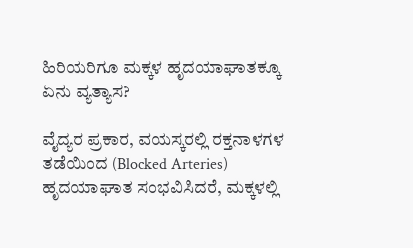ಹಿರಿಯರಿಗೂ ಮಕ್ಕಳ ಹೃದಯಾಘಾತಕ್ಕೂ ಏನು ವ್ಯತ್ಯಾಸ?

ವೈದ್ಯರ ಪ್ರಕಾರ, ವಯಸ್ಕರಲ್ಲಿ ರಕ್ತನಾಳಗಳ ತಡೆಯಿಂದ (Blocked Arteries) ಹೃದಯಾಘಾತ ಸಂಭವಿಸಿದರೆ, ಮಕ್ಕಳಲ್ಲಿ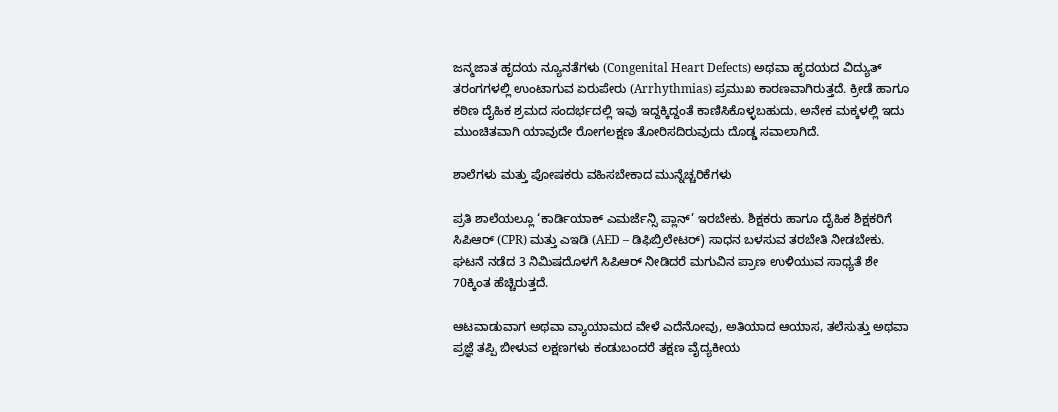ಜನ್ಮಜಾತ ಹೃದಯ ನ್ಯೂನತೆಗಳು (Congenital Heart Defects) ಅಥವಾ ಹೃದಯದ ವಿದ್ಯುತ್ ತರಂಗಗಳಲ್ಲಿ ಉಂಟಾಗುವ ಏರುಪೇರು (Arrhythmias) ಪ್ರಮುಖ ಕಾರಣವಾಗಿರುತ್ತದೆ. ಕ್ರೀಡೆ ಹಾಗೂ ಕಠಿಣ ದೈಹಿಕ ಶ್ರಮದ ಸಂದರ್ಭದಲ್ಲಿ ಇವು ಇದ್ದಕ್ಕಿದ್ದಂತೆ ಕಾಣಿಸಿಕೊಳ್ಳಬಹುದು. ಅನೇಕ ಮಕ್ಕಳಲ್ಲಿ ಇದು ಮುಂಚಿತವಾಗಿ ಯಾವುದೇ ರೋಗಲಕ್ಷಣ ತೋರಿಸದಿರುವುದು ದೊಡ್ಡ ಸವಾಲಾಗಿದೆ.

ಶಾಲೆಗಳು ಮತ್ತು ಪೋಷಕರು ವಹಿಸಬೇಕಾದ ಮುನ್ನೆಚ್ಚರಿಕೆಗಳು

ಪ್ರತಿ ಶಾಲೆಯಲ್ಲೂ ‘ಕಾರ್ಡಿಯಾಕ್ ಎಮರ್ಜೆನ್ಸಿ ಪ್ಲಾನ್’ ಇರಬೇಕು. ಶಿಕ್ಷಕರು ಹಾಗೂ ದೈಹಿಕ ಶಿಕ್ಷಕರಿಗೆ ಸಿಪಿಆರ್ (CPR) ಮತ್ತು ಎಇಡಿ (AED – ಡಿಫಿಬ್ರಿಲೇಟರ್) ಸಾಧನ ಬಳಸುವ ತರಬೇತಿ ನೀಡಬೇಕು. ಘಟನೆ ನಡೆದ 3 ನಿಮಿಷದೊಳಗೆ ಸಿಪಿಆರ್ ನೀಡಿದರೆ ಮಗುವಿನ ಪ್ರಾಣ ಉಳಿಯುವ ಸಾಧ್ಯತೆ ಶೇ 70ಕ್ಕಿಂತ ಹೆಚ್ಚಿರುತ್ತದೆ.

ಆಟವಾಡುವಾಗ ಅಥವಾ ವ್ಯಾಯಾಮದ ವೇಳೆ ಎದೆನೋವು, ಅತಿಯಾದ ಆಯಾಸ, ತಲೆಸುತ್ತು ಅಥವಾ ಪ್ರಜ್ಞೆ ತಪ್ಪಿ ಬೀಳುವ ಲಕ್ಷಣಗಳು ಕಂಡುಬಂದರೆ ತಕ್ಷಣ ವೈದ್ಯಕೀಯ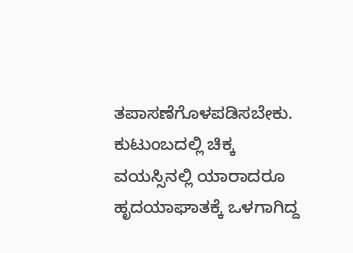ತಪಾಸಣೆಗೊಳಪಡಿಸಬೇಕು. ಕುಟುಂಬದಲ್ಲಿ ಚಿಕ್ಕ ವಯಸ್ಸಿನಲ್ಲಿ ಯಾರಾದರೂ ಹೃದಯಾಘಾತಕ್ಕೆ ಒಳಗಾಗಿದ್ದ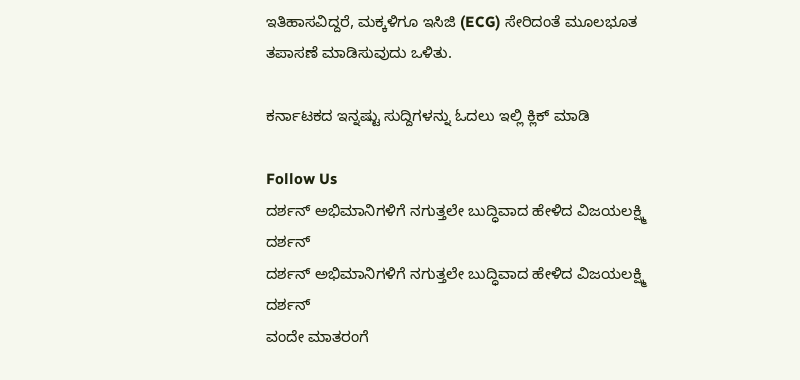ಇತಿಹಾಸವಿದ್ದರೆ, ಮಕ್ಕಳಿಗೂ ಇಸಿಜಿ (ECG) ಸೇರಿದಂತೆ ಮೂಲಭೂತ ತಪಾಸಣೆ ಮಾಡಿಸುವುದು ಒಳಿತು.

ಕರ್ನಾಟಕದ ಇನ್ನಷ್ಟು ಸುದ್ದಿಗಳನ್ನು ಓದಲು ಇಲ್ಲಿ ಕ್ಲಿಕ್ ಮಾಡಿ

Follow Us
ದರ್ಶನ್ ಅಭಿಮಾನಿಗಳಿಗೆ ನಗುತ್ತಲೇ ಬುದ್ಧಿವಾದ ಹೇಳಿದ ವಿಜಯಲಕ್ಷ್ಮಿ ದರ್ಶನ್
ದರ್ಶನ್ ಅಭಿಮಾನಿಗಳಿಗೆ ನಗುತ್ತಲೇ ಬುದ್ಧಿವಾದ ಹೇಳಿದ ವಿಜಯಲಕ್ಷ್ಮಿ ದರ್ಶನ್
ವಂದೇ ಮಾತರಂಗೆ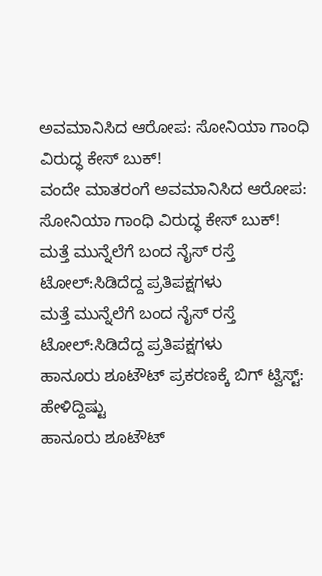ಅವಮಾನಿಸಿದ ಆರೋಪ: ಸೋನಿಯಾ ಗಾಂಧಿ ವಿರುದ್ಧ ಕೇಸ್ ಬುಕ್!
ವಂದೇ ಮಾತರಂಗೆ ಅವಮಾನಿಸಿದ ಆರೋಪ: ಸೋನಿಯಾ ಗಾಂಧಿ ವಿರುದ್ಧ ಕೇಸ್ ಬುಕ್!
ಮತ್ತೆ ಮುನ್ನೆಲೆಗೆ ಬಂದ ನೈಸ್ ರಸ್ತೆ ಟೋಲ್:ಸಿಡಿದೆದ್ದ ಪ್ರತಿಪಕ್ಷಗಳು
ಮತ್ತೆ ಮುನ್ನೆಲೆಗೆ ಬಂದ ನೈಸ್ ರಸ್ತೆ ಟೋಲ್:ಸಿಡಿದೆದ್ದ ಪ್ರತಿಪಕ್ಷಗಳು
ಹಾನೂರು ಶೂಟೌಟ್ ಪ್ರಕರಣಕ್ಕೆ ಬಿಗ್ ಟ್ವಿಸ್ಟ್: ಹೇಳಿದ್ದಿಷ್ಟು
ಹಾನೂರು ಶೂಟೌಟ್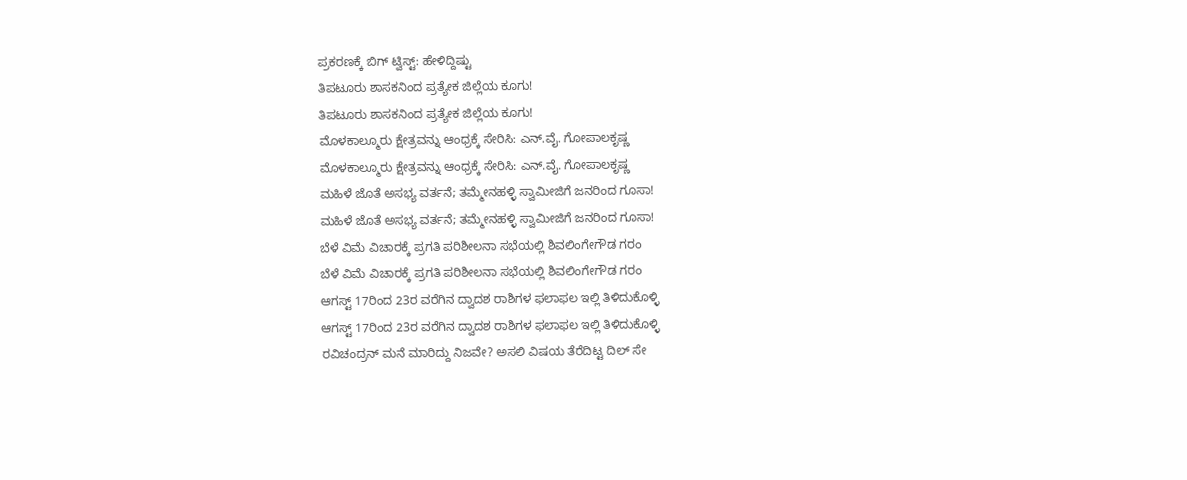ಪ್ರಕರಣಕ್ಕೆ ಬಿಗ್ ಟ್ವಿಸ್ಟ್: ಹೇಳಿದ್ದಿಷ್ಟು
ತಿಪಟೂರು ಶಾಸಕನಿಂದ ಪ್ರತ್ಯೇಕ ಜಿಲ್ಲೆಯ ಕೂಗು!
ತಿಪಟೂರು ಶಾಸಕನಿಂದ ಪ್ರತ್ಯೇಕ ಜಿಲ್ಲೆಯ ಕೂಗು!
ಮೊಳಕಾಲ್ಮೂರು ಕ್ಷೇತ್ರವನ್ನು ಆಂಧ್ರಕ್ಕೆ ಸೇರಿಸಿ: ಎನ್.ವೈ. ಗೋಪಾಲಕೃಷ್ಣ
ಮೊಳಕಾಲ್ಮೂರು ಕ್ಷೇತ್ರವನ್ನು ಆಂಧ್ರಕ್ಕೆ ಸೇರಿಸಿ: ಎನ್.ವೈ. ಗೋಪಾಲಕೃಷ್ಣ
ಮಹಿಳೆ ಜೊತೆ ಅಸಭ್ಯ ವರ್ತನೆ; ತಮ್ಮೇನಹಳ್ಳಿ ಸ್ವಾಮೀಜಿಗೆ ಜನರಿಂದ ಗೂಸಾ!
ಮಹಿಳೆ ಜೊತೆ ಅಸಭ್ಯ ವರ್ತನೆ; ತಮ್ಮೇನಹಳ್ಳಿ ಸ್ವಾಮೀಜಿಗೆ ಜನರಿಂದ ಗೂಸಾ!
ಬೆಳೆ ವಿಮೆ ವಿಚಾರಕ್ಕೆ ಪ್ರಗತಿ ಪರಿಶೀಲನಾ ಸಭೆಯಲ್ಲಿ ಶಿವಲಿಂಗೇಗೌಡ ಗರಂ
ಬೆಳೆ ವಿಮೆ ವಿಚಾರಕ್ಕೆ ಪ್ರಗತಿ ಪರಿಶೀಲನಾ ಸಭೆಯಲ್ಲಿ ಶಿವಲಿಂಗೇಗೌಡ ಗರಂ
ಆಗಸ್ಟ್ 17ರಿಂದ 23ರ ವರೆಗಿನ ದ್ವಾದಶ ರಾಶಿಗಳ ಫಲಾಫಲ ಇಲ್ಲಿ ತಿಳಿದುಕೊಳ್ಳಿ
ಆಗಸ್ಟ್ 17ರಿಂದ 23ರ ವರೆಗಿನ ದ್ವಾದಶ ರಾಶಿಗಳ ಫಲಾಫಲ ಇಲ್ಲಿ ತಿಳಿದುಕೊಳ್ಳಿ
ರವಿಚಂದ್ರನ್ ಮನೆ ಮಾರಿದ್ದು ನಿಜವೇ? ಅಸಲಿ ವಿಷಯ ತೆರೆದಿಟ್ಟ ದಿಲ್ ಸೇ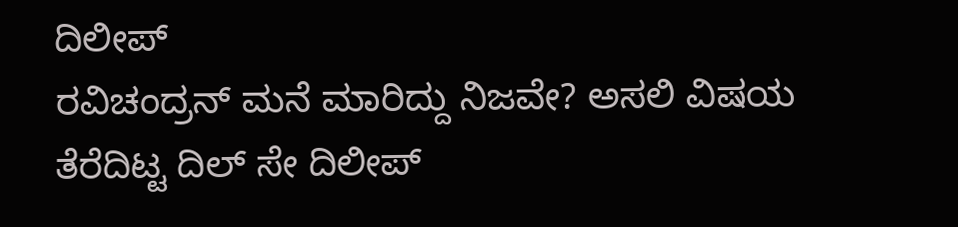ದಿಲೀಪ್
ರವಿಚಂದ್ರನ್ ಮನೆ ಮಾರಿದ್ದು ನಿಜವೇ? ಅಸಲಿ ವಿಷಯ ತೆರೆದಿಟ್ಟ ದಿಲ್ ಸೇ ದಿಲೀಪ್